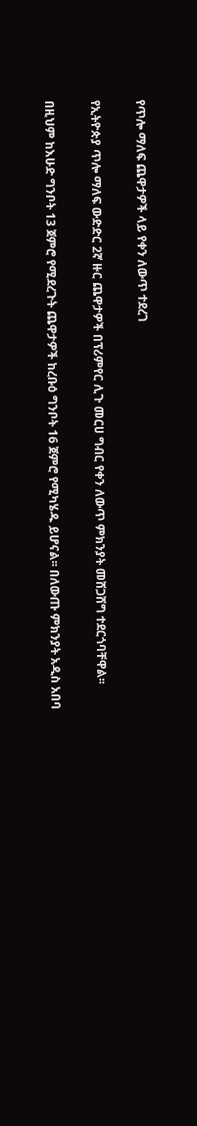የጥሎ ማለፍ ጨዋታዎች ላይ የቀን ለውጥ ተደረገ

የኢትዮጵያ ጥሎ ማለፍ ውድድር 2ኛ ዙር ጨዋታዎች በፕሪምየር ሊጉ መርሀ ግብር የቀን ለውጥ ምክንያት መሸጋሸግ ተደርጎባቸዋል፡፡

በዚህም ከእሁድ ግንቦት 13 ጀምሮ የሚደረጉት ጨዋታዎች ከረቡዕ ግንቦት 16 ጀምሮ የሚካሄዱ ይሆናል፡፡ በለውጡ ምክንያት አዲስ አበባ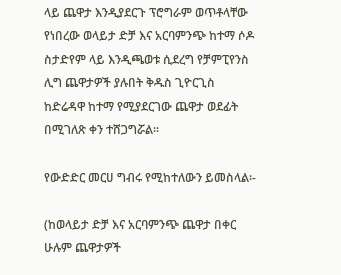ላይ ጨዋታ እንዲያደርጉ ፕሮግራም ወጥቶላቸው የነበረው ወላይታ ድቻ እና አርባምንጭ ከተማ ሶዶ ስታድየም ላይ እንዲጫወቱ ሲደረግ የቻምፒየንስ ሊግ ጨዋታዎች ያሉበት ቅዱስ ጊዮርጊስ ከድሬዳዋ ከተማ የሚያደርገው ጨዋታ ወደፊት በሚገለጽ ቀን ተሸጋግሯል፡፡

የውድድር መርሀ ግብሩ የሚከተለውን ይመስላል፡-

(ከወላይታ ድቻ እና አርባምንጭ ጨዋታ በቀር ሁሉም ጨዋታዎች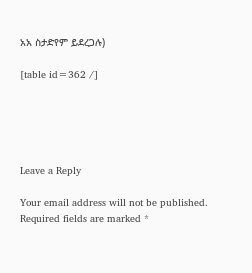አአ ስታድየም ይደረጋሉ)

[table id=362 /]





Leave a Reply

Your email address will not be published. Required fields are marked *